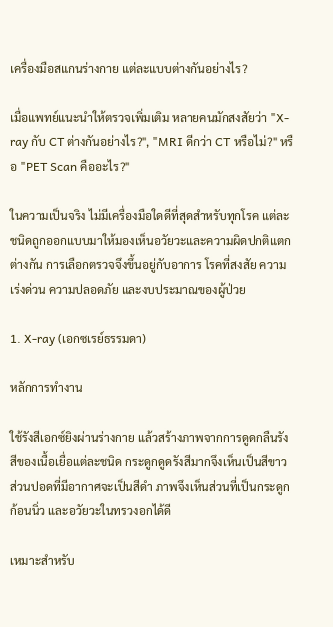เครื่องมือสแกนร่างกาย แต่ละแบบต่างกันอย่างไร?

เมื่อแพทย์แนะนำให้ตรวจเพิ่มเติม หลายคนมักสงสัยว่า "X-ray กับ CT ต่างกันอย่างไร?", "MRI ดีกว่า CT หรือไม่?" หรือ "PET Scan คืออะไร?"

ในความเป็นจริง ไม่มีเครื่องมือใดดีที่สุดสำหรับทุกโรค แต่ละชนิดถูกออกแบบมาให้มองเห็นอวัยวะและความผิดปกติแตกต่างกัน การเลือกตรวจจึงขึ้นอยู่กับอาการ โรคที่สงสัย ความเร่งด่วน ความปลอดภัย และงบประมาณของผู้ป่วย

1. X-ray (เอกซเรย์ธรรมดา)

หลักการทำงาน

ใช้รังสีเอกซ์ยิงผ่านร่างกาย แล้วสร้างภาพจากการดูดกลืนรังสีของเนื้อเยื่อแต่ละชนิด กระดูกดูดรังสีมากจึงเห็นเป็นสีขาว ส่วนปอดที่มีอากาศจะเป็นสีดำ ภาพจึงเห็นส่วนที่เป็นกระดูก ก้อนนิ่ว และอวัยวะในทรวงอกได้ดี

เหมาะสำหรับ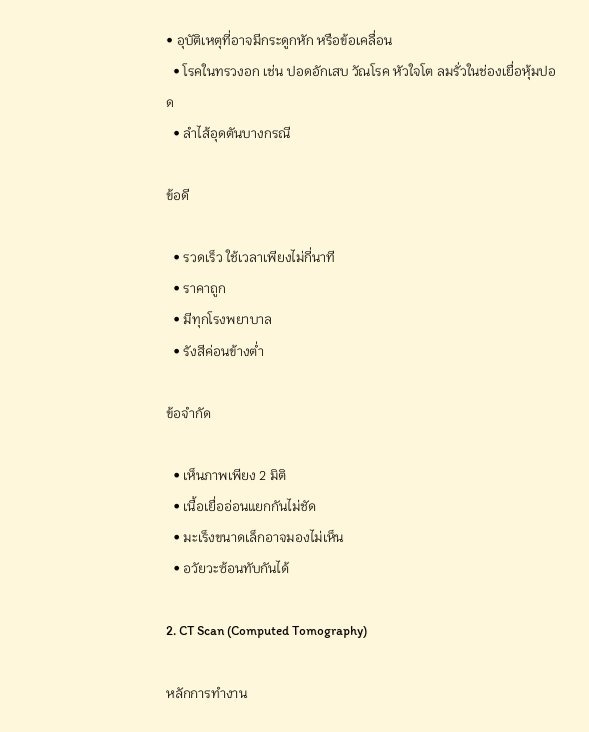• อุบัติเหตุที่อาจมีกระดูกหัก หรือข้อเคลื่อน
  • โรคในทรวงอก เช่น ปอดอักเสบ วัณโรค หัวใจโต ลมรั่วในช่องเยื่อหุ้มปอด
  • ลำไส้อุดตันบางกรณี

ข้อดี

  • รวดเร็ว ใช้เวลาเพียงไม่กี่นาที
  • ราคาถูก
  • มีทุกโรงพยาบาล
  • รังสีค่อนข้างต่ำ

ข้อจำกัด

  • เห็นภาพเพียง 2 มิติ
  • เนื้อเยื่ออ่อนแยกกันไม่ชัด
  • มะเร็งขนาดเล็กอาจมองไม่เห็น
  • อวัยวะซ้อนทับกันได้

2. CT Scan (Computed Tomography)

หลักการทำงาน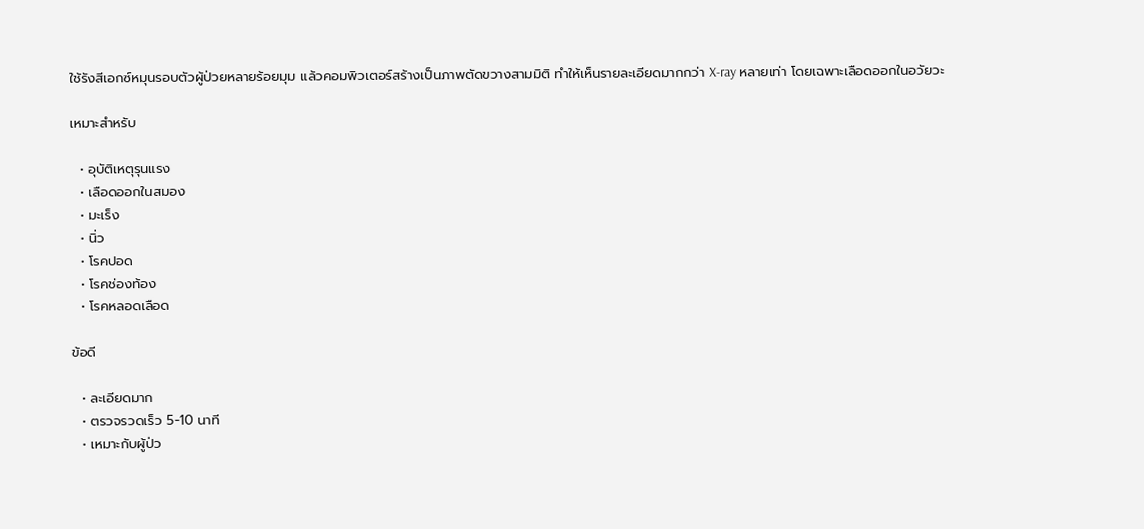ใช้รังสีเอกซ์หมุนรอบตัวผู้ป่วยหลายร้อยมุม แล้วคอมพิวเตอร์สร้างเป็นภาพตัดขวางสามมิติ ทำให้เห็นรายละเอียดมากกว่า X-ray หลายเท่า โดยเฉพาะเลือดออกในอวัยวะ

เหมาะสำหรับ

  • อุบัติเหตุรุนแรง
  • เลือดออกในสมอง
  • มะเร็ง
  • นิ่ว
  • โรคปอด
  • โรคช่องท้อง
  • โรคหลอดเลือด

ข้อดี

  • ละเอียดมาก
  • ตรวจรวดเร็ว 5-10 นาที
  • เหมาะกับผู้ป่ว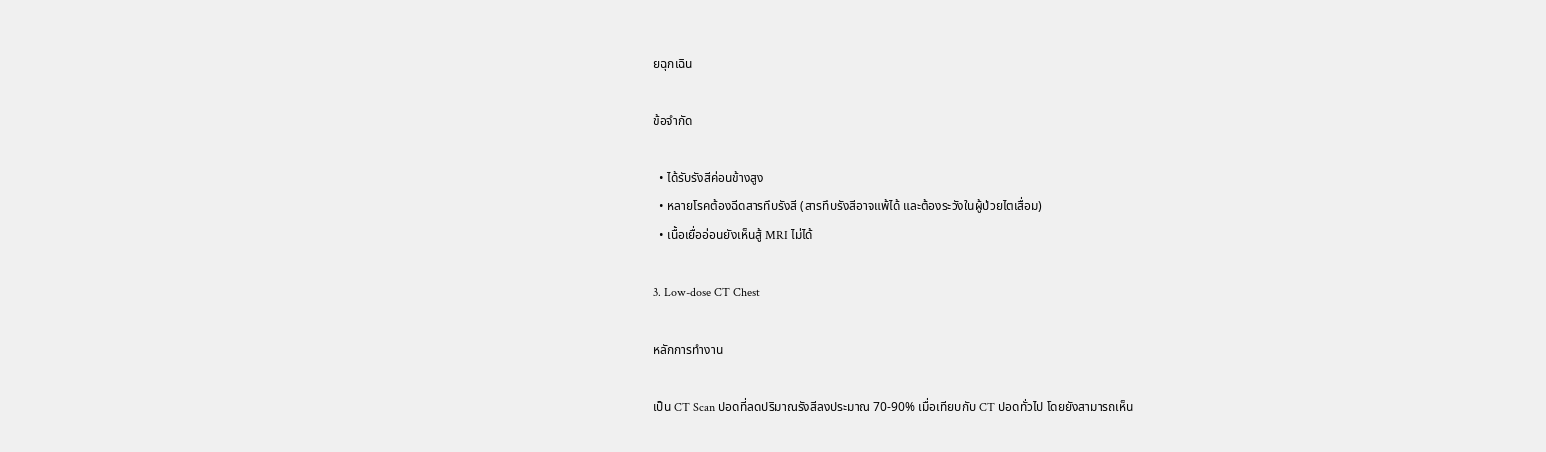ยฉุกเฉิน

ข้อจำกัด

  • ได้รับรังสีค่อนข้างสูง
  • หลายโรคต้องฉีดสารทึบรังสี (สารทึบรังสีอาจแพ้ได้ และต้องระวังในผู้ป่วยไตเสื่อม)
  • เนื้อเยื่ออ่อนยังเห็นสู้ MRI ไม่ได้

3. Low-dose CT Chest

หลักการทำงาน

เป็น CT Scan ปอดที่ลดปริมาณรังสีลงประมาณ 70-90% เมื่อเทียบกับ CT ปอดทั่วไป โดยยังสามารถเห็น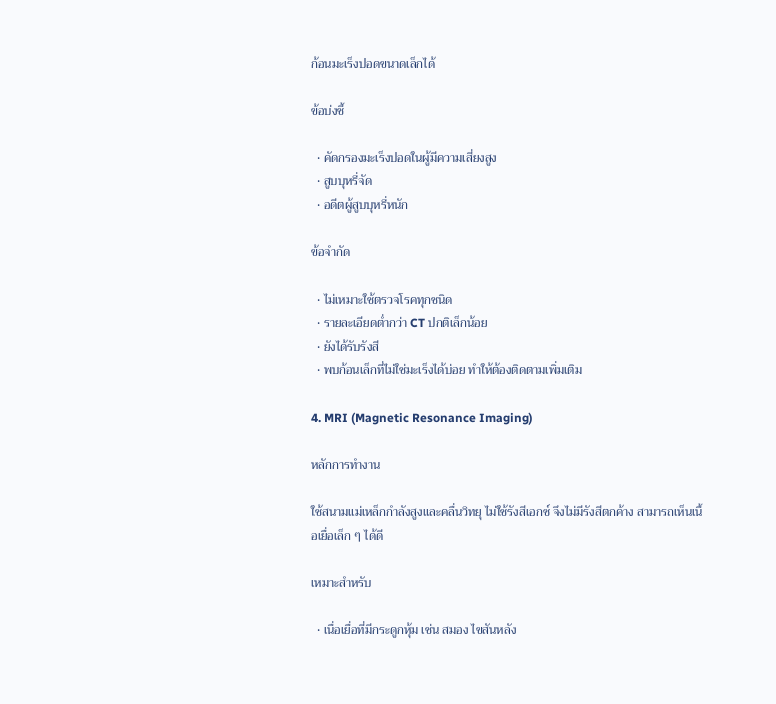ก้อนมะเร็งปอดขนาดเล็กได้

ข้อบ่งชี้

  • คัดกรองมะเร็งปอดในผู้มีความเสี่ยงสูง
  • สูบบุหรี่จัด
  • อดีตผู้สูบบุหรี่หนัก

ข้อจำกัด

  • ไม่เหมาะใช้ตรวจโรคทุกชนิด
  • รายละเอียดต่ำกว่า CT ปกติเล็กน้อย
  • ยังได้รับรังสี
  • พบก้อนเล็กที่ไม่ใช่มะเร็งได้บ่อย ทำให้ต้องติดตามเพิ่มเติม

4. MRI (Magnetic Resonance Imaging)

หลักการทำงาน

ใช้สนามแม่เหล็กกำลังสูงและคลื่นวิทยุ ไม่ใช้รังสีเอกซ์ จึงไม่มีรังสีตกค้าง สามารถเห็นเนื้อเยื่อเล็ก ๆ ได้ดี

เหมาะสำหรับ

  • เนื่อเยื่อที่มีกระดูกหุ้ม เช่น สมอง ไขสันหลัง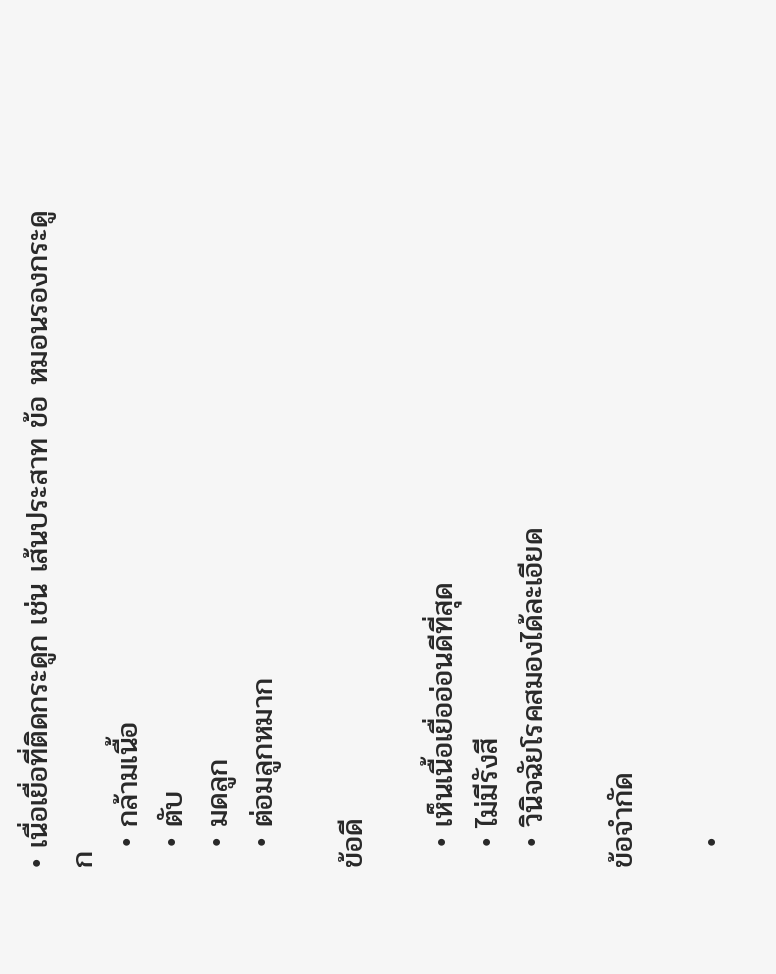• เนื่อเยื่อที่ติดกระดูก เช่น เส้นประสาท ข้อ หมอนรองกระดูก
  • กล้ามเนื้อ
  • ตับ
  • มดลูก
  • ต่อมลูกหมาก

ข้อดี

  • เห็นเนื้อเยื่ออ่อนดีที่สุด
  • ไม่มีรังสี
  • วินิจฉัยโรคสมองได้ละเอียด

ข้อจำกัด

  •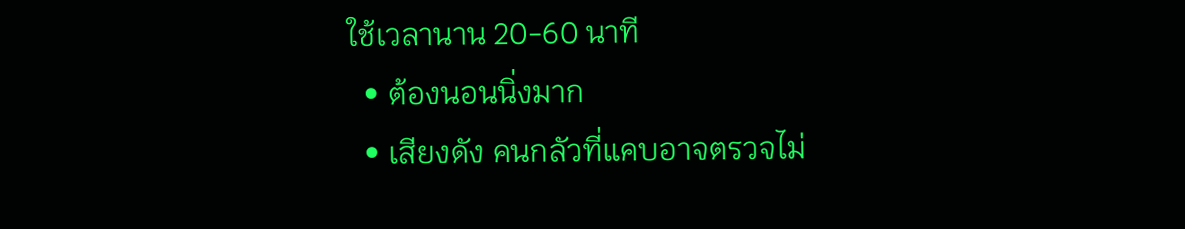ใช้เวลานาน 20-60 นาที
  • ต้องนอนนิ่งมาก
  • เสียงดัง คนกลัวที่แคบอาจตรวจไม่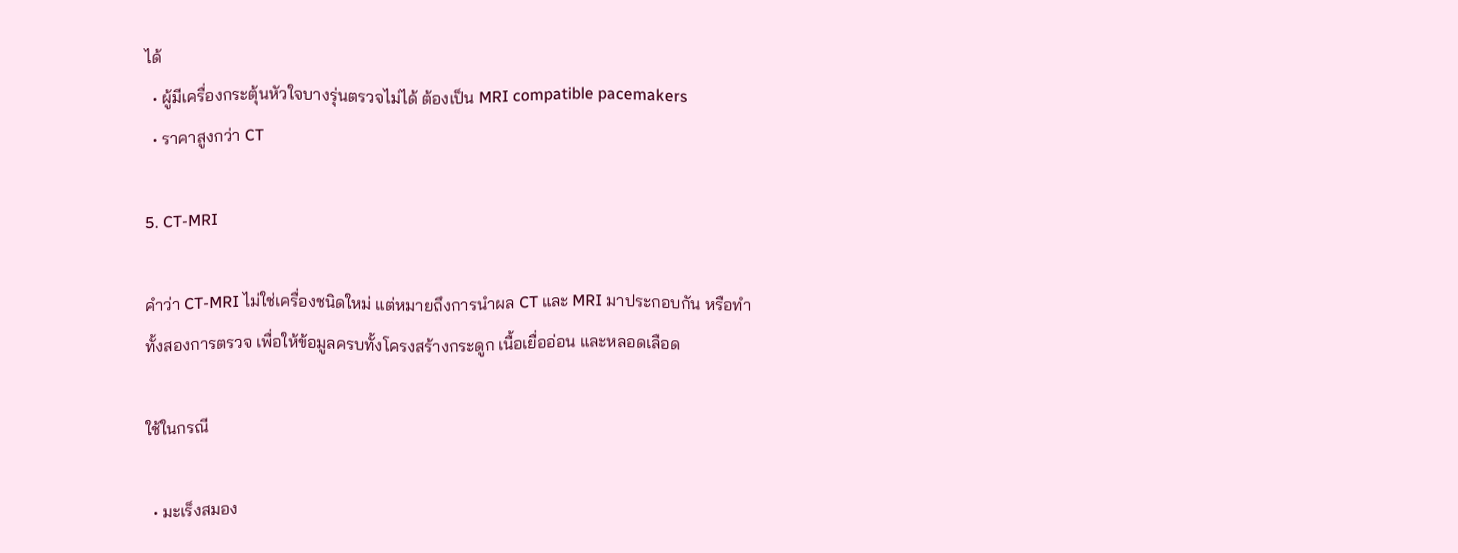ได้
  • ผู้มีเครื่องกระตุ้นหัวใจบางรุ่นตรวจไม่ได้ ต้องเป็น MRI compatible pacemakers
  • ราคาสูงกว่า CT

5. CT-MRI

คำว่า CT-MRI ไม่ใช่เครื่องชนิดใหม่ แต่หมายถึงการนำผล CT และ MRI มาประกอบกัน หรือทำทั้งสองการตรวจ เพื่อให้ข้อมูลครบทั้งโครงสร้างกระดูก เนื้อเยื่ออ่อน และหลอดเลือด

ใช้ในกรณี

  • มะเร็งสมอง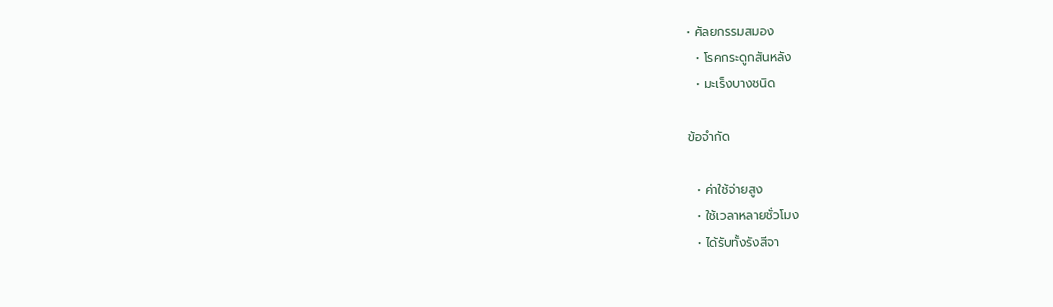• ศัลยกรรมสมอง
  • โรคกระดูกสันหลัง
  • มะเร็งบางชนิด

ข้อจำกัด

  • ค่าใช้จ่ายสูง
  • ใช้เวลาหลายชั่วโมง
  • ได้รับทั้งรังสีจา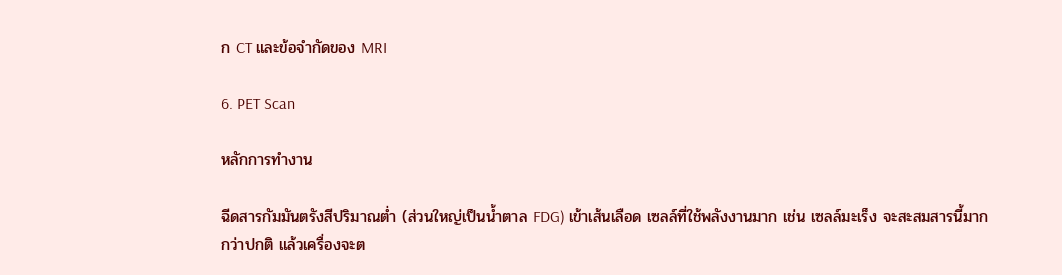ก CT และข้อจำกัดของ MRI

6. PET Scan

หลักการทำงาน

ฉีดสารกัมมันตรังสีปริมาณต่ำ (ส่วนใหญ่เป็นน้ำตาล FDG) เข้าเส้นเลือด เซลล์ที่ใช้พลังงานมาก เช่น เซลล์มะเร็ง จะสะสมสารนี้มากกว่าปกติ แล้วเครื่องจะต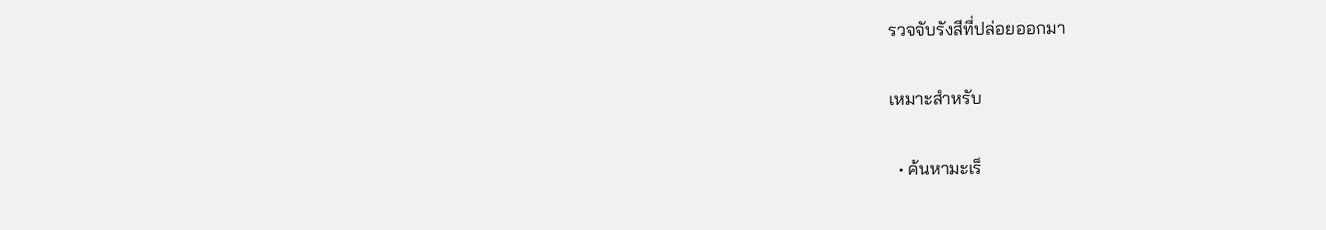รวจจับรังสีที่ปล่อยออกมา

เหมาะสำหรับ

  • ค้นหามะเร็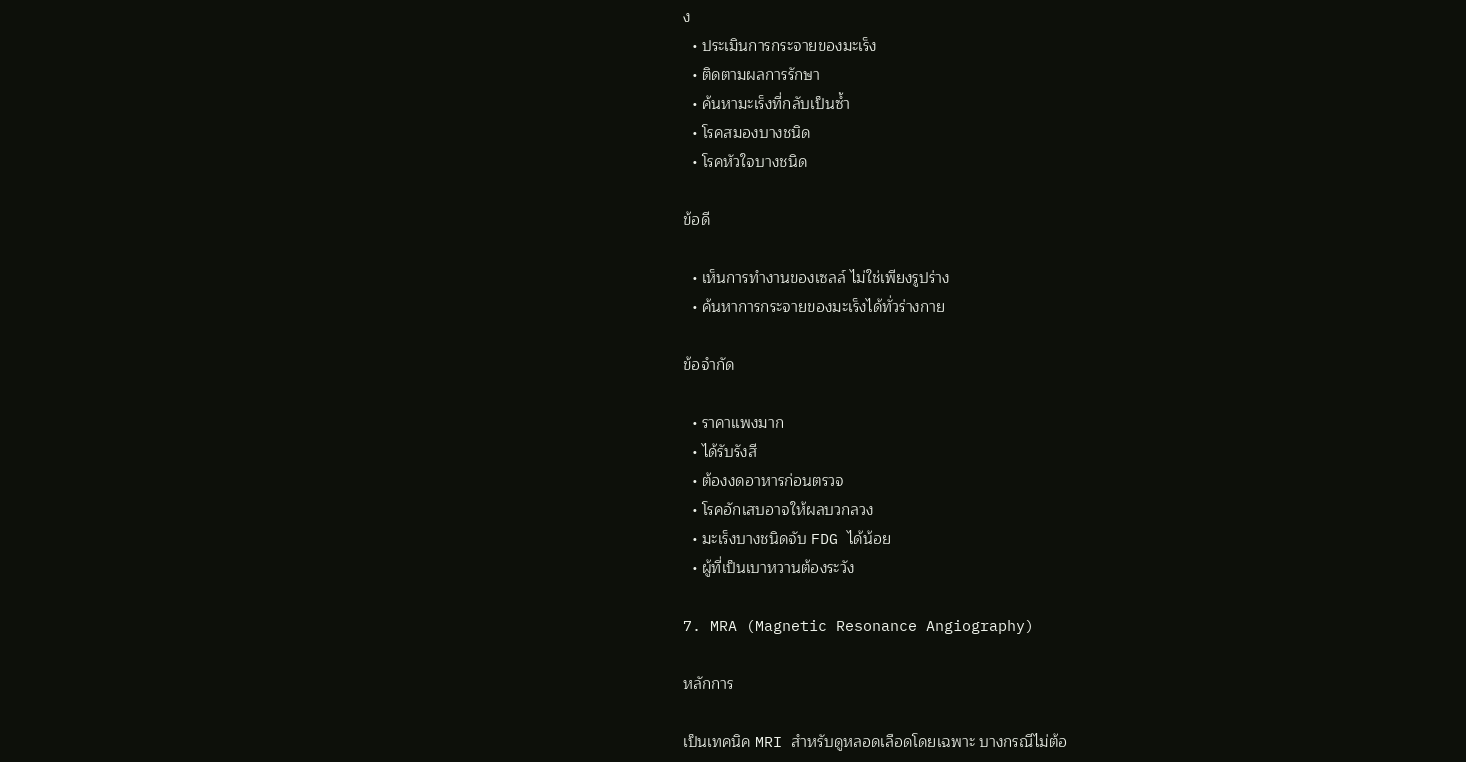ง
  • ประเมินการกระจายของมะเร็ง
  • ติดตามผลการรักษา
  • ค้นหามะเร็งที่กลับเป็นซ้ำ
  • โรคสมองบางชนิด
  • โรคหัวใจบางชนิด

ข้อดี

  • เห็นการทำงานของเซลล์ ไม่ใช่เพียงรูปร่าง
  • ค้นหาการกระจายของมะเร็งได้ทั่วร่างกาย

ข้อจำกัด

  • ราคาแพงมาก
  • ได้รับรังสี
  • ต้องงดอาหารก่อนตรวจ
  • โรคอักเสบอาจให้ผลบวกลวง
  • มะเร็งบางชนิดจับ FDG ได้น้อย
  • ผู้ที่เป็นเบาหวานต้องระวัง

7. MRA (Magnetic Resonance Angiography)

หลักการ

เป็นเทคนิค MRI สำหรับดูหลอดเลือดโดยเฉพาะ บางกรณีไม่ต้อ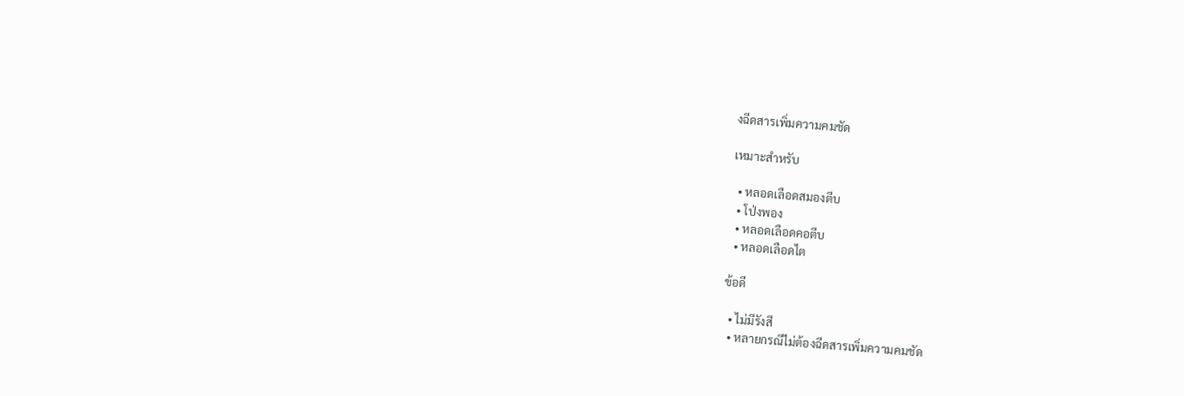งฉีดสารเพิ่มความคมชัด

เหมาะสำหรับ

  • หลอดเลือดสมองตีบ
  • โป่งพอง
  • หลอดเลือดคอตีบ
  • หลอดเลือดไต

ข้อดี

  • ไม่มีรังสี
  • หลายกรณีไม่ต้องฉีดสารเพิ่มความคมชัด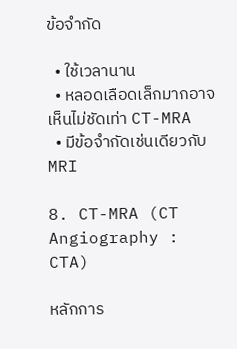ข้อจำกัด

  • ใช้เวลานาน
  • หลอดเลือดเล็กมากอาจเห็นไม่ชัดเท่า CT-MRA
  • มีข้อจำกัดเช่นเดียวกับ MRI

8. CT-MRA (CT Angiography : CTA)

หลักการ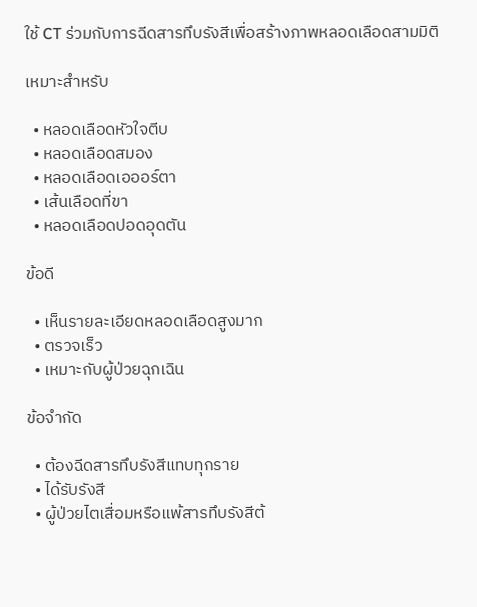ใช้ CT ร่วมกับการฉีดสารทึบรังสีเพื่อสร้างภาพหลอดเลือดสามมิติ

เหมาะสำหรับ

  • หลอดเลือดหัวใจตีบ
  • หลอดเลือดสมอง
  • หลอดเลือดเอออร์ตา
  • เส้นเลือดที่ขา
  • หลอดเลือดปอดอุดตัน

ข้อดี

  • เห็นรายละเอียดหลอดเลือดสูงมาก
  • ตรวจเร็ว
  • เหมาะกับผู้ป่วยฉุกเฉิน

ข้อจำกัด

  • ต้องฉีดสารทึบรังสีแทบทุกราย
  • ได้รับรังสี
  • ผู้ป่วยไตเสื่อมหรือแพ้สารทึบรังสีต้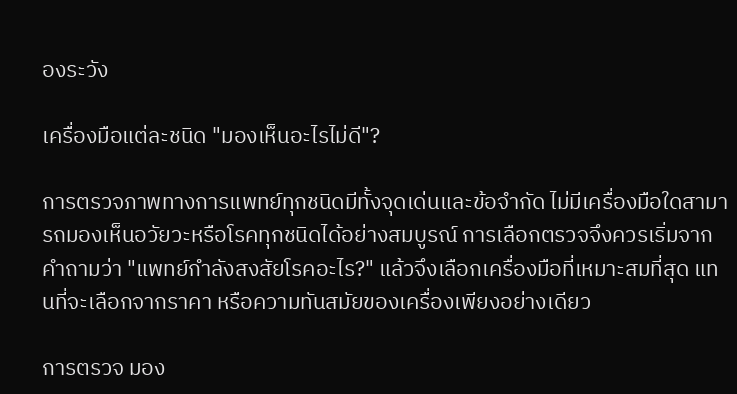องระวัง

เครื่องมือแต่ละชนิด "มองเห็นอะไรไม่ดี"?

การตรวจภาพทางการแพทย์ทุกชนิดมีทั้งจุดเด่นและข้อจำกัด ไม่มีเครื่องมือใดสามารถมองเห็นอวัยวะหรือโรคทุกชนิดได้อย่างสมบูรณ์ การเลือกตรวจจึงควรเริ่มจากคำถามว่า "แพทย์กำลังสงสัยโรคอะไร?" แล้วจึงเลือกเครื่องมือที่เหมาะสมที่สุด แทนที่จะเลือกจากราคา หรือความทันสมัยของเครื่องเพียงอย่างเดียว

การตรวจ มอง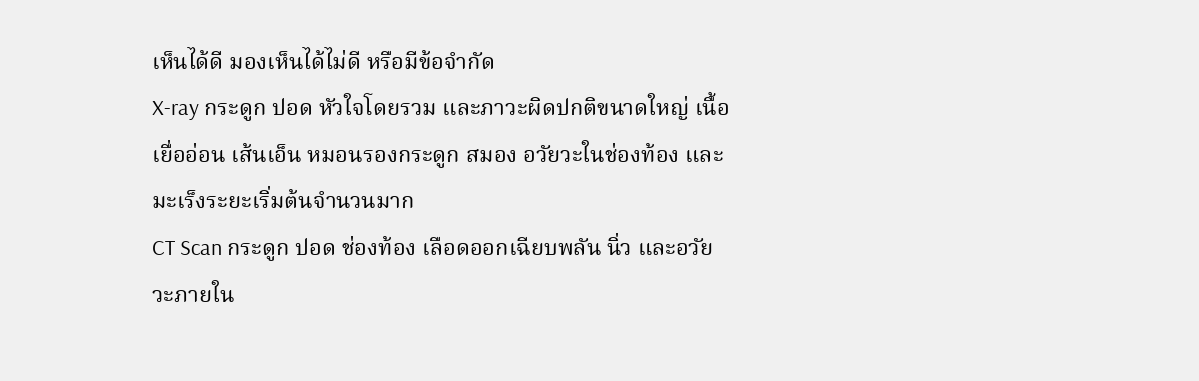เห็นได้ดี มองเห็นได้ไม่ดี หรือมีข้อจำกัด
X-ray กระดูก ปอด หัวใจโดยรวม และภาวะผิดปกติขนาดใหญ่ เนื้อเยื่ออ่อน เส้นเอ็น หมอนรองกระดูก สมอง อวัยวะในช่องท้อง และมะเร็งระยะเริ่มต้นจำนวนมาก
CT Scan กระดูก ปอด ช่องท้อง เลือดออกเฉียบพลัน นิ่ว และอวัยวะภายใน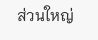ส่วนใหญ่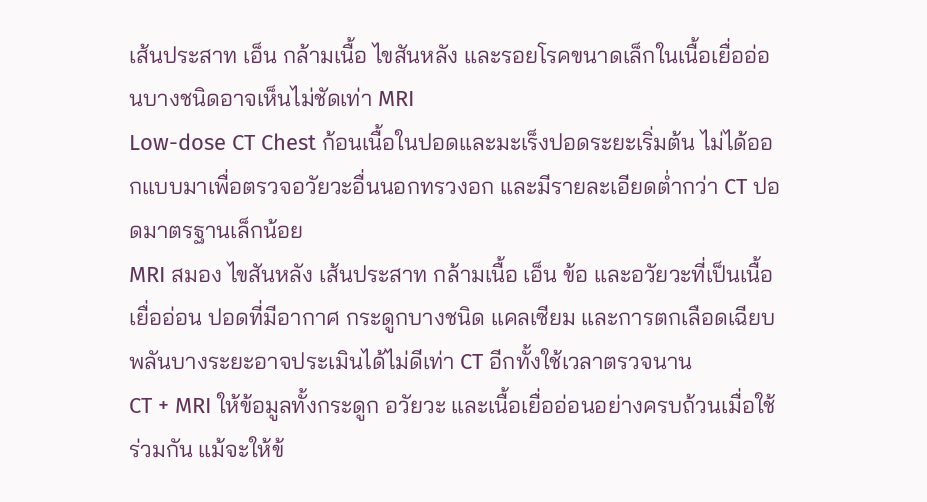เส้นประสาท เอ็น กล้ามเนื้อ ไขสันหลัง และรอยโรคขนาดเล็กในเนื้อเยื่ออ่อนบางชนิดอาจเห็นไม่ชัดเท่า MRI
Low-dose CT Chest ก้อนเนื้อในปอดและมะเร็งปอดระยะเริ่มต้น ไม่ได้ออกแบบมาเพื่อตรวจอวัยวะอื่นนอกทรวงอก และมีรายละเอียดต่ำกว่า CT ปอดมาตรฐานเล็กน้อย
MRI สมอง ไขสันหลัง เส้นประสาท กล้ามเนื้อ เอ็น ข้อ และอวัยวะที่เป็นเนื้อเยื่ออ่อน ปอดที่มีอากาศ กระดูกบางชนิด แคลเซียม และการตกเลือดเฉียบพลันบางระยะอาจประเมินได้ไม่ดีเท่า CT อีกทั้งใช้เวลาตรวจนาน
CT + MRI ให้ข้อมูลทั้งกระดูก อวัยวะ และเนื้อเยื่ออ่อนอย่างครบถ้วนเมื่อใช้ร่วมกัน แม้จะให้ข้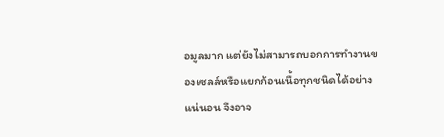อมูลมาก แต่ยังไม่สามารถบอกการทำงานของเซลล์หรือแยกก้อนเนื้อทุกชนิดได้อย่างแน่นอน จึงอาจ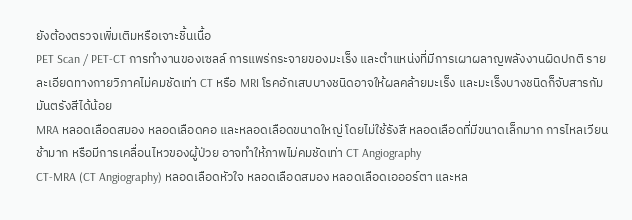ยังต้องตรวจเพิ่มเติมหรือเจาะชิ้นเนื้อ
PET Scan / PET-CT การทำงานของเซลล์ การแพร่กระจายของมะเร็ง และตำแหน่งที่มีการเผาผลาญพลังงานผิดปกติ รายละเอียดทางกายวิภาคไม่คมชัดเท่า CT หรือ MRI โรคอักเสบบางชนิดอาจให้ผลคล้ายมะเร็ง และมะเร็งบางชนิดก็จับสารกัมมันตรังสีได้น้อย
MRA หลอดเลือดสมอง หลอดเลือดคอ และหลอดเลือดขนาดใหญ่ โดยไม่ใช้รังสี หลอดเลือดที่มีขนาดเล็กมาก การไหลเวียนช้ามาก หรือมีการเคลื่อนไหวของผู้ป่วย อาจทำให้ภาพไม่คมชัดเท่า CT Angiography
CT-MRA (CT Angiography) หลอดเลือดหัวใจ หลอดเลือดสมอง หลอดเลือดเอออร์ตา และหล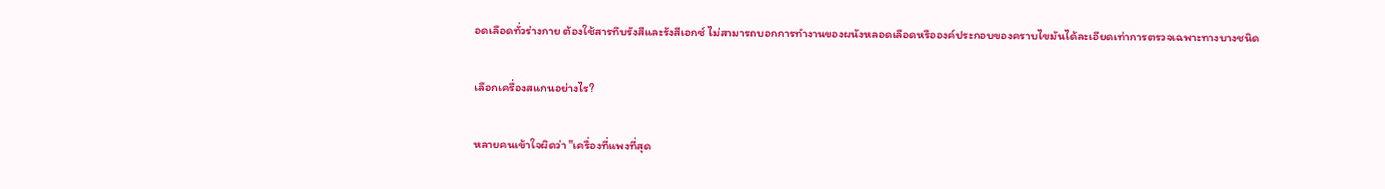อดเลือดทั่วร่างกาย ต้องใช้สารทึบรังสีและรังสีเอกซ์ ไม่สามารถบอกการทำงานของผนังหลอดเลือดหรือองค์ประกอบของคราบไขมันได้ละเอียดเท่าการตรวจเฉพาะทางบางชนิด

เลือกเครื่องสแกนอย่างไร?

หลายคนเข้าใจผิดว่า "เครื่องที่แพงที่สุด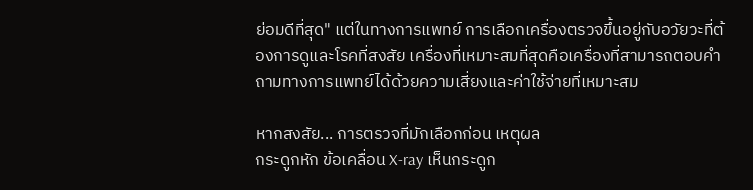ย่อมดีที่สุด" แต่ในทางการแพทย์ การเลือกเครื่องตรวจขึ้นอยู่กับอวัยวะที่ต้องการดูและโรคที่สงสัย เครื่องที่เหมาะสมที่สุดคือเครื่องที่สามารถตอบคำถามทางการแพทย์ได้ด้วยความเสี่ยงและค่าใช้จ่ายที่เหมาะสม

หากสงสัย... การตรวจที่มักเลือกก่อน เหตุผล
กระดูกหัก ข้อเคลื่อน X-ray เห็นกระดูก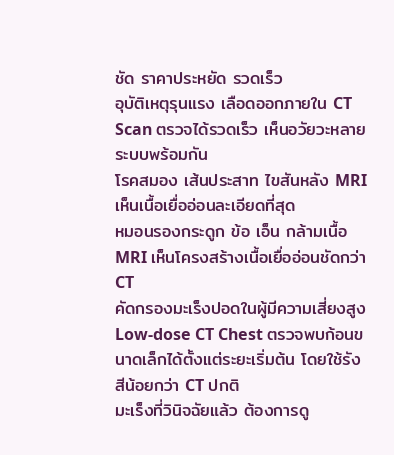ชัด ราคาประหยัด รวดเร็ว
อุบัติเหตุรุนแรง เลือดออกภายใน CT Scan ตรวจได้รวดเร็ว เห็นอวัยวะหลายระบบพร้อมกัน
โรคสมอง เส้นประสาท ไขสันหลัง MRI เห็นเนื้อเยื่ออ่อนละเอียดที่สุด
หมอนรองกระดูก ข้อ เอ็น กล้ามเนื้อ MRI เห็นโครงสร้างเนื้อเยื่ออ่อนชัดกว่า CT
คัดกรองมะเร็งปอดในผู้มีความเสี่ยงสูง Low-dose CT Chest ตรวจพบก้อนขนาดเล็กได้ตั้งแต่ระยะเริ่มต้น โดยใช้รังสีน้อยกว่า CT ปกติ
มะเร็งที่วินิจฉัยแล้ว ต้องการดู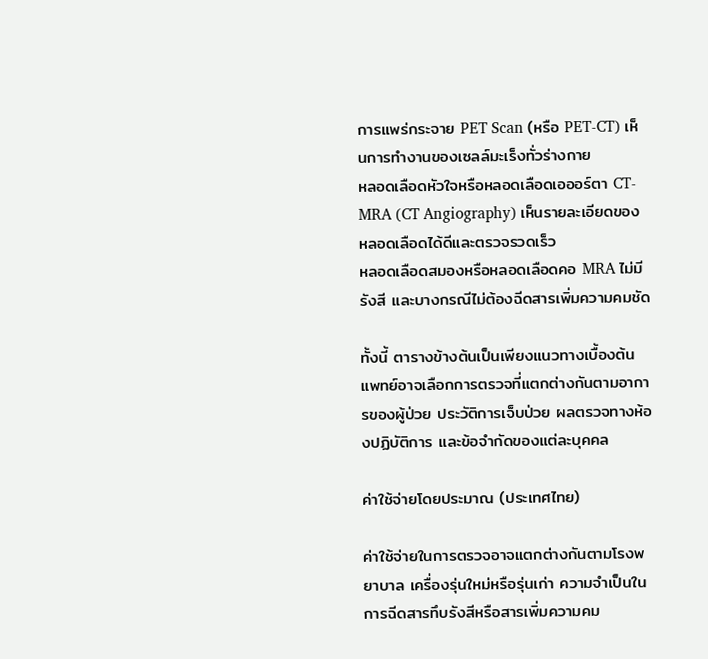การแพร่กระจาย PET Scan (หรือ PET-CT) เห็นการทำงานของเซลล์มะเร็งทั่วร่างกาย
หลอดเลือดหัวใจหรือหลอดเลือดเอออร์ตา CT-MRA (CT Angiography) เห็นรายละเอียดของหลอดเลือดได้ดีและตรวจรวดเร็ว
หลอดเลือดสมองหรือหลอดเลือดคอ MRA ไม่มีรังสี และบางกรณีไม่ต้องฉีดสารเพิ่มความคมชัด

ทั้งนี้ ตารางข้างต้นเป็นเพียงแนวทางเบื้องต้น แพทย์อาจเลือกการตรวจที่แตกต่างกันตามอาการของผู้ป่วย ประวัติการเจ็บป่วย ผลตรวจทางห้องปฏิบัติการ และข้อจำกัดของแต่ละบุคคล

ค่าใช้จ่ายโดยประมาณ (ประเทศไทย)

ค่าใช้จ่ายในการตรวจอาจแตกต่างกันตามโรงพยาบาล เครื่องรุ่นใหม่หรือรุ่นเก่า ความจำเป็นในการฉีดสารทึบรังสีหรือสารเพิ่มความคม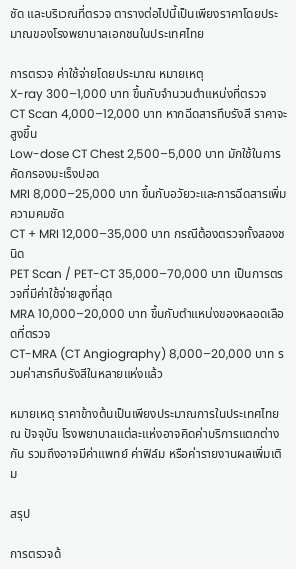ชัด และบริเวณที่ตรวจ ตารางต่อไปนี้เป็นเพียงราคาโดยประมาณของโรงพยาบาลเอกชนในประเทศไทย

การตรวจ ค่าใช้จ่ายโดยประมาณ หมายเหตุ
X-ray 300–1,000 บาท ขึ้นกับจำนวนตำแหน่งที่ตรวจ
CT Scan 4,000–12,000 บาท หากฉีดสารทึบรังสี ราคาจะสูงขึ้น
Low-dose CT Chest 2,500–5,000 บาท มักใช้ในการคัดกรองมะเร็งปอด
MRI 8,000–25,000 บาท ขึ้นกับอวัยวะและการฉีดสารเพิ่มความคมชัด
CT + MRI 12,000–35,000 บาท กรณีต้องตรวจทั้งสองชนิด
PET Scan / PET-CT 35,000–70,000 บาท เป็นการตรวจที่มีค่าใช้จ่ายสูงที่สุด
MRA 10,000–20,000 บาท ขึ้นกับตำแหน่งของหลอดเลือดที่ตรวจ
CT-MRA (CT Angiography) 8,000–20,000 บาท รวมค่าสารทึบรังสีในหลายแห่งแล้ว

หมายเหตุ ราคาข้างต้นเป็นเพียงประมาณการในประเทศไทย ณ ปัจจุบัน โรงพยาบาลแต่ละแห่งอาจคิดค่าบริการแตกต่างกัน รวมถึงอาจมีค่าแพทย์ ค่าฟิล์ม หรือค่ารายงานผลเพิ่มเติม

สรุป

การตรวจด้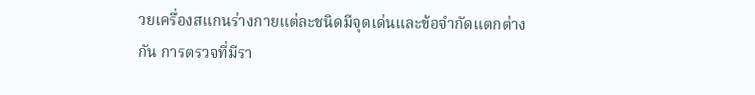วยเครื่องสแกนร่างกายแต่ละชนิดมีจุดเด่นและข้อจำกัดแตกต่างกัน การตรวจที่มีรา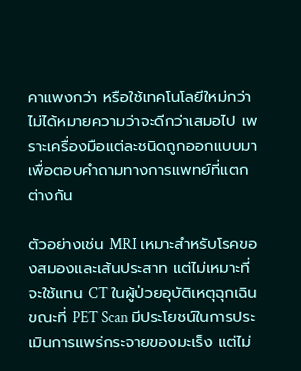คาแพงกว่า หรือใช้เทคโนโลยีใหม่กว่า ไม่ได้หมายความว่าจะดีกว่าเสมอไป เพราะเครื่องมือแต่ละชนิดถูกออกแบบมาเพื่อตอบคำถามทางการแพทย์ที่แตกต่างกัน

ตัวอย่างเช่น MRI เหมาะสำหรับโรคของสมองและเส้นประสาท แต่ไม่เหมาะที่จะใช้แทน CT ในผู้ป่วยอุบัติเหตุฉุกเฉิน ขณะที่ PET Scan มีประโยชน์ในการประเมินการแพร่กระจายของมะเร็ง แต่ไม่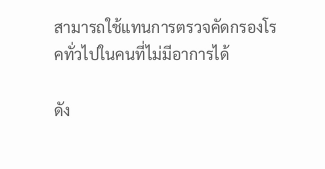สามารถใช้แทนการตรวจคัดกรองโรคทั่วไปในคนที่ไม่มีอาการได้

ดัง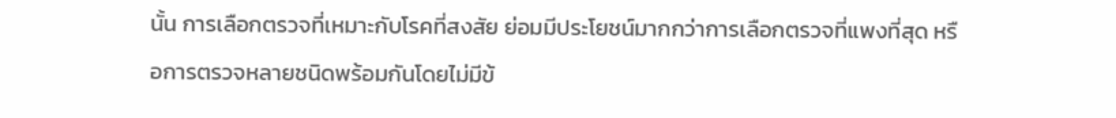นั้น การเลือกตรวจที่เหมาะกับโรคที่สงสัย ย่อมมีประโยชน์มากกว่าการเลือกตรวจที่แพงที่สุด หรือการตรวจหลายชนิดพร้อมกันโดยไม่มีข้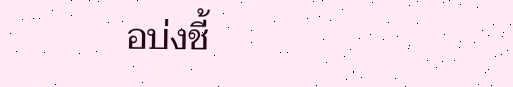อบ่งชี้